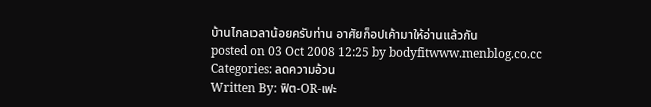บ้านไกลเวลาน้อยครับท่าน อาศัยก็อปเค้ามาให้อ่านแล้วกัน
posted on 03 Oct 2008 12:25 by bodyfitwww.menblog.co.cc
Categories: ลดความอ้วน
Written By: ฟิต-OR-เฟะ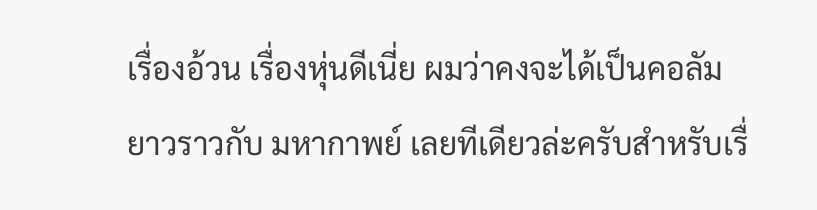เรื่องอ้วน เรื่องหุ่นดีเนี่ย ผมว่าคงจะได้เป็นคอลัมยาวราวกับ มหากาพย์ เลยทีเดียวล่ะครับสำหรับเรื่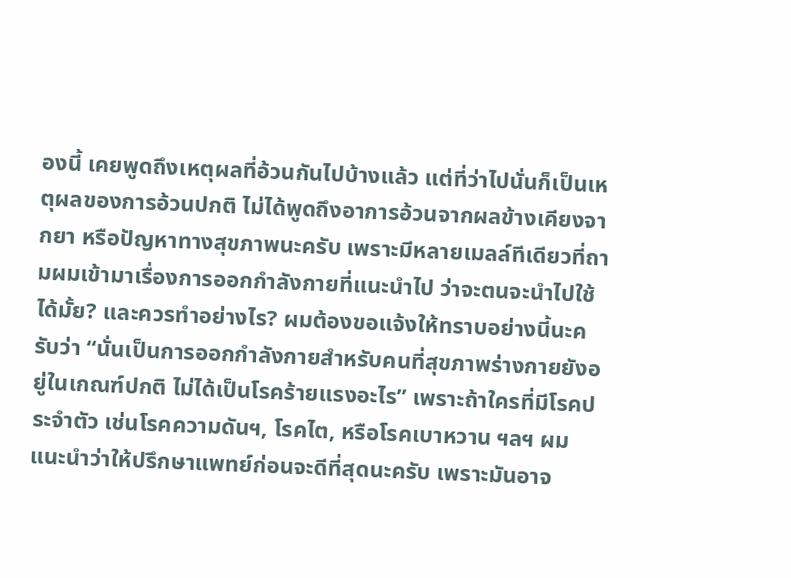องนี้ เคยพูดถึงเหตุผลที่อ้วนกันไปบ้างแล้ว แต่ที่ว่าไปนั่นก็เป็นเหตุผลของการอ้วนปกติ ไม่ได้พูดถึงอาการอ้วนจากผลข้างเคียงจากยา หรือปัญหาทางสุขภาพนะครับ เพราะมีหลายเมลล์ทีเดียวที่ถามผมเข้ามาเรื่องการออกกำลังกายที่แนะนำไป ว่าจะตนจะนำไปใช้ได้มั้ย? และควรทำอย่างไร? ผมต้องขอแจ้งให้ทราบอย่างนี้นะครับว่า “นั่นเป็นการออกกำลังกายสำหรับคนที่สุขภาพร่างกายยังอยู่ในเกณฑ์ปกติ ไม่ได้เป็นโรคร้ายแรงอะไร” เพราะถ้าใครที่มีโรคประจำตัว เช่นโรคความดันฯ, โรคไต, หรือโรคเบาหวาน ฯลฯ ผมแนะนำว่าให้ปรึกษาแพทย์ก่อนจะดีที่สุดนะครับ เพราะมันอาจ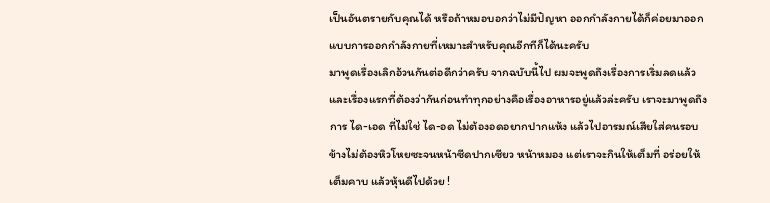เป็นอันตรายกับคุณได้ หรือถ้าหมอบอกว่าไม่มีปัญหา ออกกำลังกายได้ก็ค่อยมาออกแบบการออกกำลังกายที่เหมาะสำหรับคุณอีกทีก็ได้นะครับ
มาพูดเรื่องเลิกอ้วนกันต่อดีกว่าครับ จากฉบับนี้ไป ผมจะพูดถึงเรื่องการเริ่มลดแล้ว และเรื่องแรกที่ต้องว่ากันก่อนทำทุกอย่างคือเรื่องอาหารอยู่แล้วล่ะครับ เราจะมาพูดถึงการ ได-เอด ที่ไม่ใช่ ได-อด ไม่ต้องอดอยากปากแห้ง แล้วไปอารมณ์เสียใส่คนรอบข้างไม่ต้องหิวโหยซะจนหน้าซีดปากเซียว หน้าหมอง แต่เราจะกินให้เต็มที่ อร่อยให้เต็มคาบ แล้วหุ้นดีไปด้วย !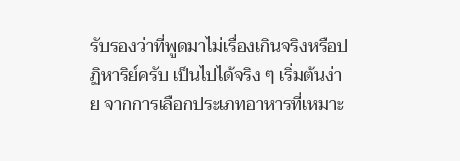รับรองว่าที่พูดมาไม่เรื่องเกินจริงหรือปฏิหาริย์ครับ เป็นไปได้จริง ๆ เริ่มต้นง่าย จากการเลือกประเภทอาหารที่เหมาะ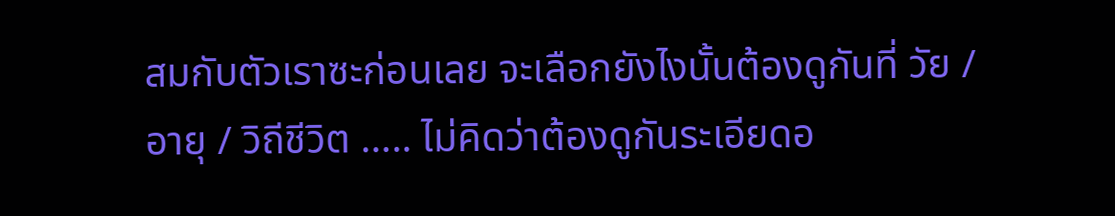สมกับตัวเราซะก่อนเลย จะเลือกยังไงนั้นต้องดูกันที่ วัย / อายุ / วิถีชีวิต ….. ไม่คิดว่าต้องดูกันระเอียดอ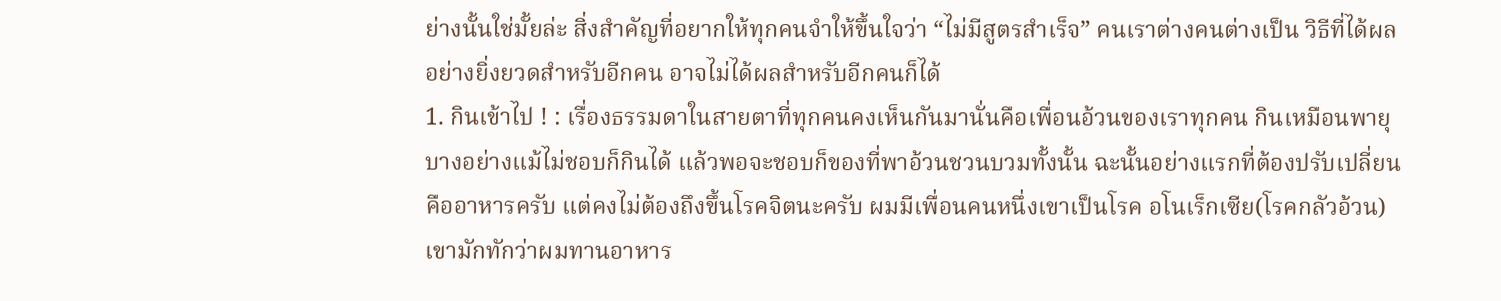ย่างนั้นใช่มั้ยล่ะ สิ่งสำคัญที่อยากให้ทุกคนจำให้ขึ้นใจว่า “ไม่มีสูตรสำเร็จ” คนเราต่างคนต่างเป็น วิธีที่ได้ผลอย่างยิ่งยวดสำหรับอีกคน อาจไม่ได้ผลสำหรับอีกคนก็ได้
1. กินเข้าไป ! : เรื่องธรรมดาในสายตาที่ทุกคนคงเห็นกันมานั่นคือเพื่อนอ้วนของเราทุกคน กินเหมือนพายุ บางอย่างแม้ไม่ชอบก็กินได้ แล้วพอจะชอบก็ของที่พาอ้วนชวนบวมทั้งนั้น ฉะนั้นอย่างแรกที่ต้องปรับเปลี่ยนคืออาหารครับ แต่คงไม่ต้องถึงขึ้นโรคจิตนะครับ ผมมีเพื่อนคนหนึ่งเขาเป็นโรค อโนเร็กเซีย(โรคกลัวอ้วน) เขามักทักว่าผมทานอาหาร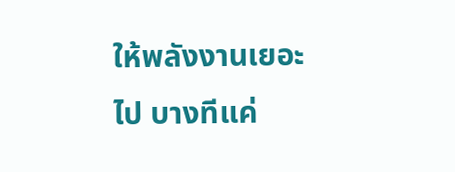ให้พลังงานเยอะไป บางทีแค่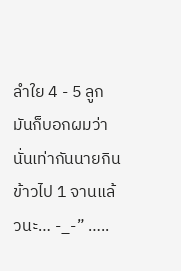ลำใย 4 - 5 ลูก มันก็บอกผมว่า นั่นเท่ากันนายกินข้าวไป 1 จานแล้วนะ… -_-” …..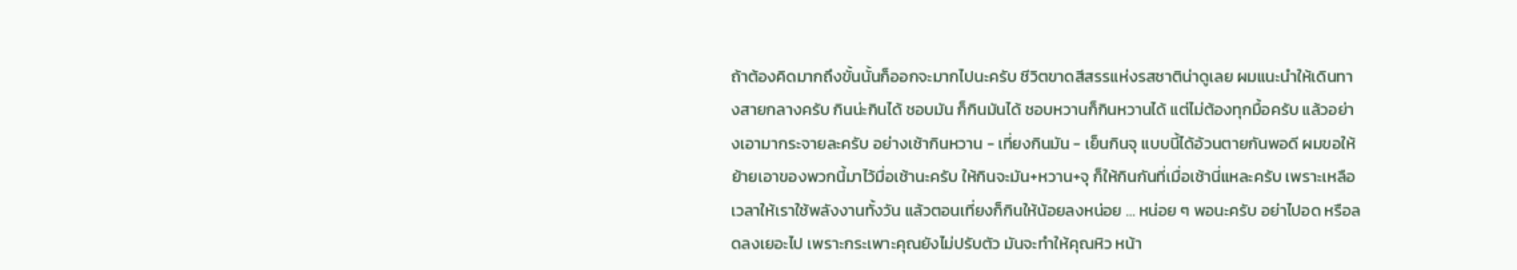ถ้าต้องคิดมากถึงขั้นนั้นก็ออกจะมากไปนะครับ ชีวิตขาดสีสรรแห่งรสชาติน่าดูเลย ผมแนะนำให้เดินทางสายกลางครับ กินน่ะกินได้ ชอบมัน ก็กินมันได้ ชอบหวานก็กินหวานได้ แต่ไม่ต้องทุกมื้อครับ แล้วอย่างเอามากระจายละครับ อย่างเช้ากินหวาน - เที่ยงกินมัน - เย็นกินจุ แบบนี้ได้อ้วนตายกันพอดี ผมขอให้ย้ายเอาของพวกนี้มาไว้มื่อเช้านะครับ ให้กินจะมัน+หวาน+จุ ก็ให้กินกันที่เมื่อเช้านี่แหละครับ เพราะเหลือเวลาให้เราใช้พลังงานทั้งวัน แล้วตอนเที่ยงก็กินให้น้อยลงหน่อย … หน่อย ๆ พอนะครับ อย่าไปอด หรือลดลงเยอะไป เพราะกระเพาะคุณยังไม่ปรับตัว มันจะทำให้คุณหิว หน้า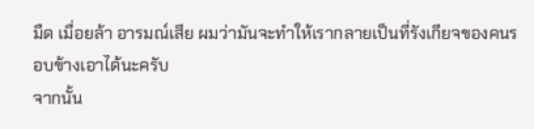มืด เมื่อยล้า อารมณ์เสีย ผมว่ามันจะทำให้เรากลายเป็นที่รังเกียจของคนรอบข้างเอาได้นะครับ
จากนั้น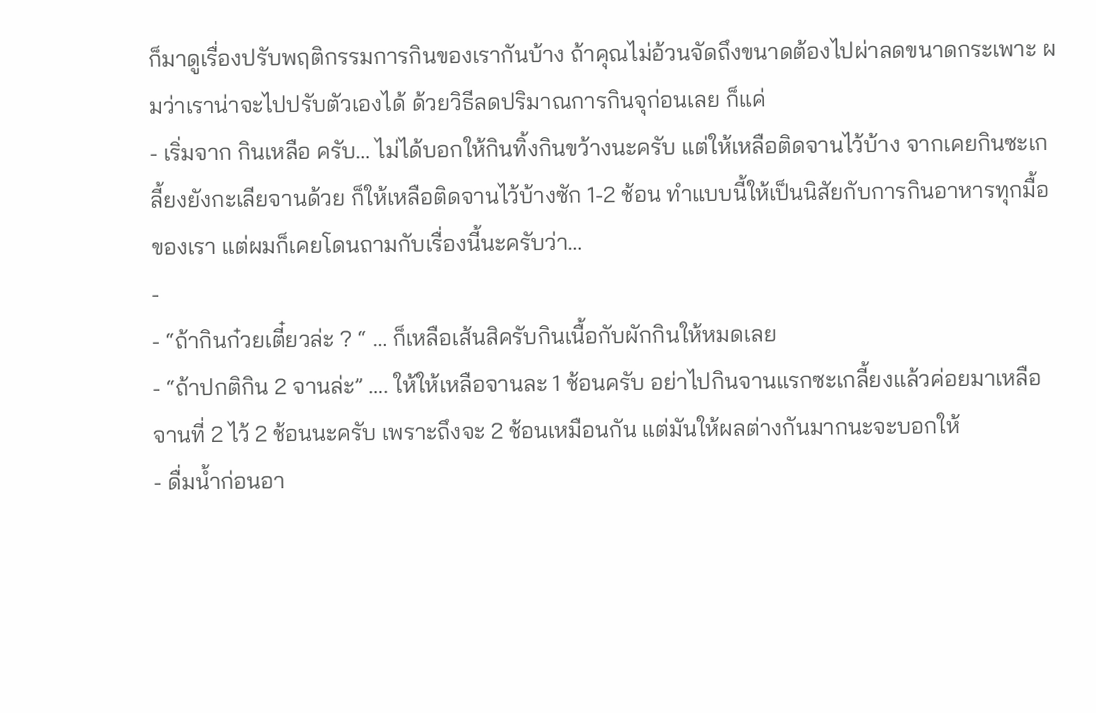ก็มาดูเรื่องปรับพฤติกรรมการกินของเรากันบ้าง ถ้าคุณไม่อ้วนจัดถึงขนาดต้องไปผ่าลดขนาดกระเพาะ ผมว่าเราน่าจะไปปรับตัวเองได้ ด้วยวิธีลดปริมาณการกินจุก่อนเลย ก็แค่
- เริ่มจาก กินเหลือ ครับ… ไม่ได้บอกให้กินทิ้งกินขว้างนะครับ แต่ให้เหลือติดจานไว้บ้าง จากเคยกินซะเกลี้ยงยังกะเลียจานด้วย ก็ให้เหลือติดจานไว้บ้างซัก 1-2 ช้อน ทำแบบนี้ให้เป็นนิสัยกับการกินอาหารทุกมื้อของเรา แต่ผมก็เคยโดนถามกับเรื่องนี้นะครับว่า…
-
- “ถ้ากินก๋วยเตี๋ยวล่ะ ? “ … ก็เหลือเส้นสิครับกินเนื้อกับผักกินให้หมดเลย
- “ถ้าปกติกิน 2 จานล่ะ” …. ให้ให้เหลือจานละ 1 ช้อนครับ อย่าไปกินจานแรกซะเกลี้ยงแล้วค่อยมาเหลือจานที่ 2 ไว้ 2 ช้อนนะครับ เพราะถึงจะ 2 ช้อนเหมือนกัน แต่มันให้ผลต่างกันมากนะจะบอกให้
- ดื่มน้ำก่อนอา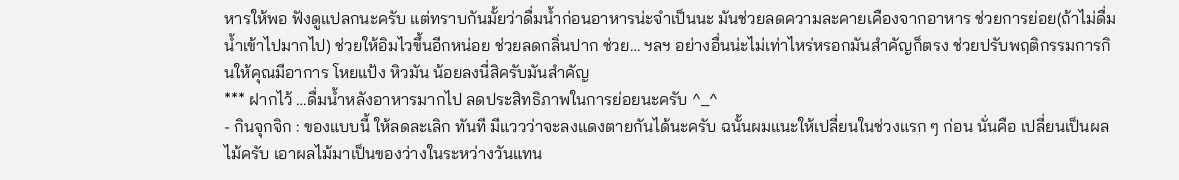หารให้พอ ฟังดูแปลกนะครับ แต่ทราบกันมั้ยว่าดื่มน้ำก่อนอาหารน่ะจำเป็นนะ มันช่วยลดความละคายเคืองจากอาหาร ช่วยการย่อย(ถ้าไม่ดื่มน้ำเข้าไปมากไป) ช่วยให้อิมไวขึ้นอีกหน่อย ช่วยลดกลิ่นปาก ช่วย… ฯลฯ อย่างอื่นน่ะไม่เท่าไหร่หรอกมันสำคัญก็ตรง ช่วยปรับพฤติกรรมการกินให้คุณมีอาการ โหยแป้ง หิวมัน น้อยลงนี่สิครับมันสำคัญ
*** ฝากไว้ …ดื่มน้ำหลังอาหารมากไป ลดประสิทธิภาพในการย่อยนะครับ ^_^
- กินจุกจิก : ของแบบนี้ ให้ลดละเลิก ทันที มีแววว่าจะลงแดงตายกันได้นะครับ ฉนั้นผมแนะให้เปลี่ยนในช่วงแรก ๆ ก่อน นั่นคือ เปลี่ยนเป็นผลไม้ครับ เอาผลไม้มาเป็นของว่างในระหว่างวันแทน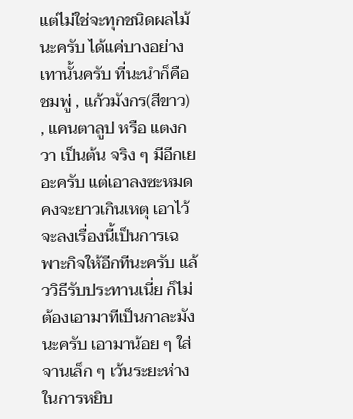แต่ไม่ใช่จะทุกชนิดผลไม้นะครับ ได้แค่บางอย่างเทานั้นครับ ที่นะนำก็คือ ชมพู่ , แก้วมังกร(สีขาว) , แคนตาลูป หรือ แตงกวา เป็นต้น จริง ๆ มีอีกเยอะครับ แต่เอาลงซะหมดคงจะยาวเกินเหตุ เอาไว้จะลงเรื่องนี้เป็นการเฉพาะกิจให้อีกทีนะครับ แล้ววิธีรับประทานเนี่ย ก็ไม่ต้องเอามาทีเป็นกาละมังนะครับ เอามาน้อย ๆ ใส่จานเล็ก ๆ เว้นระยะห่างในการหยิบ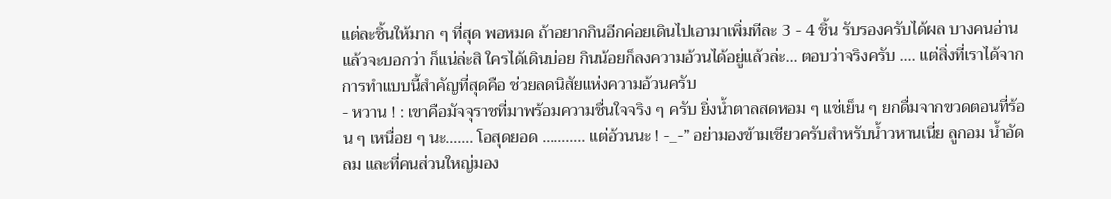แต่ละชิ้นให้มาก ๆ ที่สุด พอหมด ถ้าอยากกินอีกค่อยเดินไปเอามาเพิ่มทีละ 3 - 4 ชิ้น รับรองครับได้ผล บางคนอ่านแล้วจะบอกว่า ก็แน่ล่ะสิ ใครได้เดินบ่อย กินน้อยก็ลงความอ้วนได้อยู่แล้วล่ะ… ตอบว่าจริงครับ …. แต่สิ่งที่เราได้จากการทำแบบนี้สำคัญที่สุดคือ ช่วยลดนิสัยแห่งความอ้วนครับ
- หวาน ! : เขาคือมัจจุราชที่มาพร้อมความชื่นใจจริง ๆ ครับ ยิ่งน้ำตาลสดหอม ๆ แช่เย็น ๆ ยกดื่มจากขวดตอนที่ร้อน ๆ เหนื่อย ๆ นะ……. โอสุดยอด ……….. แต่อ้วนนะ ! -_-” อย่ามองข้ามเชียวครับสำหรับน้ำวหานเนี่ย ลูกอม น้ำอัดลม และที่คนส่วนใหญ่มอง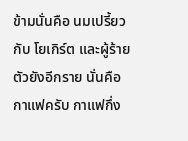ข้ามนั่นคือ นมเปรี้ยว กับ โยเกิร์ต และผู้ร้ายตัวยังอีกราย นั่นคือ กาแฟครับ กาแฟกึ่ง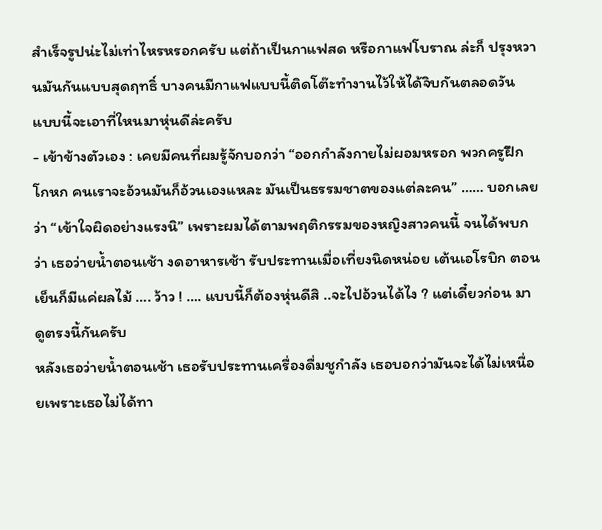สำเร็จรูปน่ะไม่เท่าไหรหรอกครับ แต่ถ้าเป็นกาแฟสด หรือกาแฟโบราณ ล่ะก็ ปรุงหวานมันกันแบบสุดฤทธิ์ บางคนมีกาแฟแบบนี้ติดโต๊ะทำงานไว้ให้ได้จิบกันตลอดวัน แบบนี้จะเอาที่ใหนมาหุ่นดีล่ะครับ
- เข้าข้างตัวเอง : เคยมีคนที่ผมรู้จักบอกว่า “ออกกำลังกายไม่ผอมหรอก พวกครูฝึกโกหก คนเราจะอ้วนมันก็อ้วนเองแหละ มันเป็นธรรมชาตของแต่ละคน” …… บอกเลยว่า “เข้าใจผิดอย่างแรงนิ” เพราะผมได้ตามพฤติกรรมของหญิงสาวคนนี้ จนได้พบกว่า เธอว่ายน้ำตอนเช้า งดอาหารเช้า รับประทานเมื่อเที่ยงนิดหน่อย เต้นเอโรบิก ตอนเย็นก็มีแค่ผลไม้ …. ว้าว ! …. แบบนี้ก็ต้องหุ่นดีสิ ..จะไปอ้วนได้ไง ? แต่เดี๋ยวก่อน มาดูตรงนี้กันครับ
หลังเธอว่ายน้ำตอนเช้า เธอรับประทานเครื่องดื่มชูกำลัง เธอบอกว่ามันจะได้ไม่เหนื่อยเพราะเธอไม่ได้ทา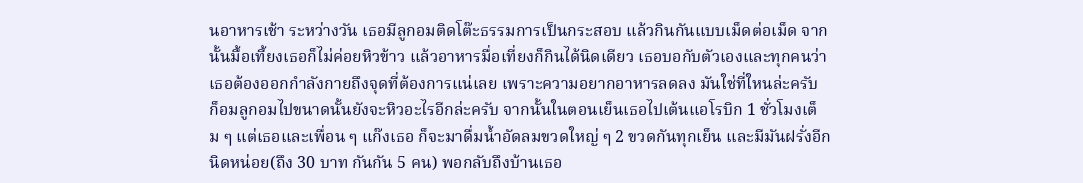นอาหารเช้า ระหว่างวัน เธอมีลูกอมติดโต๊ะธรรมการเป็นกระสอบ แล้วกินกันแบบเม็ดต่อเม็ด จากนั้นมื้อเที้ยงเธอก็ไม่ค่อยหิวข้าว แล้วอาหารมื่อเที่ยงก็กินได้นิดเดียว เธอบอกับตัวเองและทุกคนว่า เธอต้องออกกำลังกายถึงจุดที่ต้องการแน่เลย เพราะความอยากอาหารลดลง มันใช่ที่ใหนล่ะครับ ก็อมลูกอมไปขนาดนั้นยังจะหิวอะไรอีกล่ะครับ จากนั้นในตอนเย็นเธอไปเต้นแอโรบิก 1 ชั่วโมงเต็ม ๆ แต่เธอและเพื่อน ๆ แก๊งเธอ ก็จะมาดื่มน้ำอัดลมขวดใหญ่ ๆ 2 ขวดกันทุกเย็น และมีมันฝรั่งอีกนิดหน่อย(ถึง 30 บาท กันกัน 5 คน) พอกลับถึงบ้านเธอ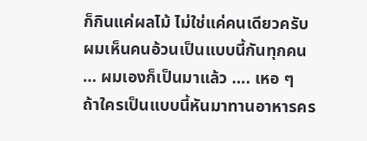ก็กินแค่ผลไม้ ไม่ใช่แค่คนเดียวครับ ผมเห็นคนอ้วนเป็นแบบนี้กันทุกคน … ผมเองก็เป็นมาแล้ว …. เหอ ๆ
ถ้าใครเป็นแบบนี้หันมาทานอาหารคร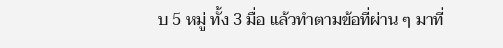บ 5 หมู่ ทั้ง 3 มื่อ แล้วทำตามข้อที่ผ่าน ๆ มาที่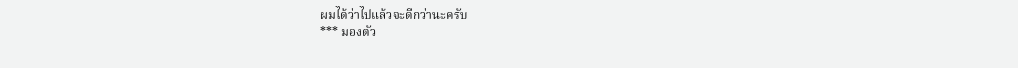ผมได้ว่าไปแล้วจะดีกว่านะครับ
*** มองตัว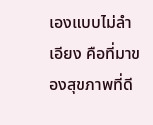เองแบบไม่ลำเอียง คือที่มาของสุขภาพที่ดี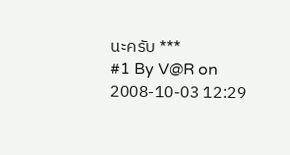นะครับ ***
#1 By V@R on 2008-10-03 12:29